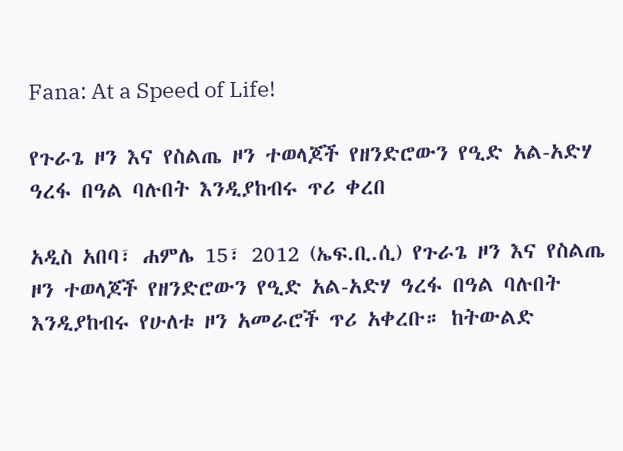Fana: At a Speed of Life!

የጉራጌ ዞን እና የስልጤ ዞን ተወላጆች የዘንድሮውን የዒድ አል-አድሃ ዓረፋ በዓል ባሉበት እንዲያከብሩ ጥሪ ቀረበ

አዲስ አበባ፣ ሐምሌ 15፣ 2012 (ኤፍ.ቢ.ሲ) የጉራጌ ዞን እና የስልጤ ዞን ተወላጆች የዘንድሮውን የዒድ አል-አድሃ ዓረፋ በዓል ባሉበት እንዲያከብሩ የሁለቱ ዞን አመራሮች ጥሪ አቀረቡ። ከትውልድ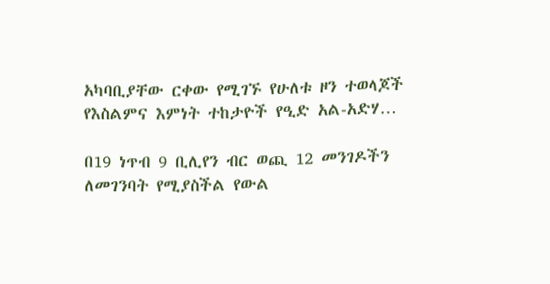አካባቢያቸው ርቀው የሚገኙ የሁለቱ ዞን ተወላጆች የእስልምና እምነት ተከታዮች የዒድ አል-አድሃ…

በ19 ነጥብ 9 ቢሊየን ብር ወጪ 12 መንገዶችን ለመገንባት የሚያስችል የውል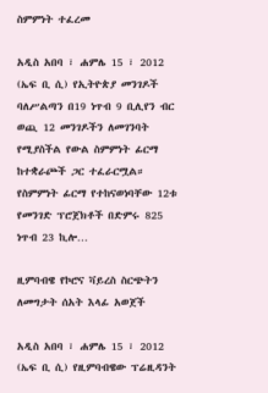ስምምነት ተፈረመ

አዲስ አበባ ፣ ሐምሌ 15 ፣ 2012 (ኤፍ ቢ ሲ) የኢትዮጵያ መንገዶች ባለሥልጣን በ19 ነጥብ 9 ቢሊየን ብር ወጪ 12 መንገዶችን ለመገንባት የሚያስችል የውል ስምምነት ፊርማ ከተቋራጮች ጋር ተፈራርሟል። የስምምነት ፊርማ የተከናወነባቸው 12ቱ የመንገድ ፕሮጀክቶች በድምሩ 825 ነጥብ 23 ኪሎ…

ዚምባብዌ የኮሮና ቫይረስ ስርጭትን ለመግታት ሰአት እላፊ አወጀች

አዲስ አበባ ፣ ሐምሌ 15 ፣ 2012 (ኤፍ ቢ ሲ) የዚምባብዌው ፕሬዚዳንት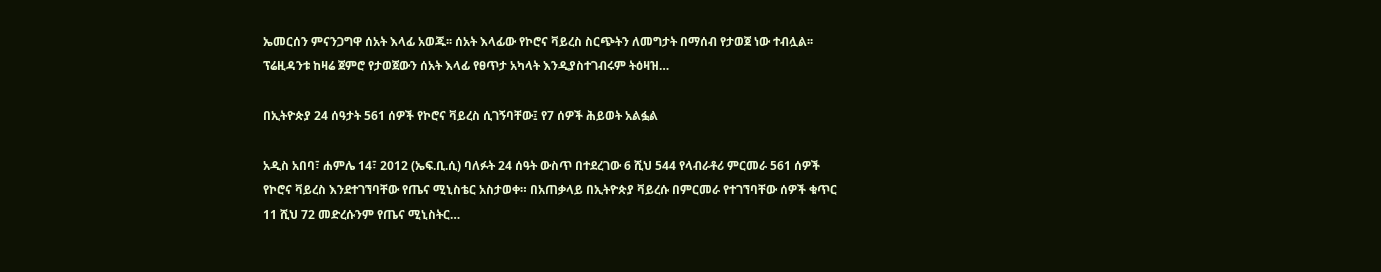ኤመርሰን ምናንጋግዋ ሰአት እላፊ አወጁ፡፡ ሰአት እላፊው የኮሮና ቫይረስ ስርጭትን ለመግታት በማሰብ የታወጀ ነው ተብሏል፡፡ ፕሬዚዳንቱ ከዛሬ ጀምሮ የታወጀውን ሰአት እላፊ የፀጥታ አካላት እንዲያስተገብሩም ትዕዛዝ…

በኢትዮጵያ 24 ሰዓታት 561 ሰዎች የኮሮና ቫይረስ ሲገኝባቸው፤ የ7 ሰዎች ሕይወት አልፏል

አዲስ አበባ፣ ሐምሌ 14፣ 2012 (ኤፍ.ቢ.ሲ) ባለፉት 24 ሰዓት ውስጥ በተደረገው 6 ሺህ 544 የላብራቶሪ ምርመራ 561 ሰዎች የኮሮና ቫይረስ እንደተገኘባቸው የጤና ሚኒስቴር አስታወቀ። በአጠቃላይ በኢትዮጵያ ቫይረሱ በምርመራ የተገኘባቸው ሰዎች ቁጥር 11 ሺህ 72 መድረሱንም የጤና ሚኒስትር…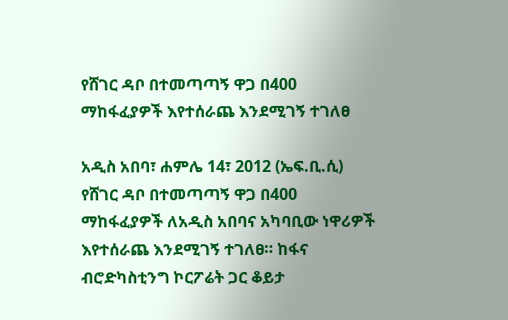የሸገር ዳቦ በተመጣጣኝ ዋጋ በ400 ማከፋፈያዎች እየተሰራጨ እንደሚገኝ ተገለፀ

አዲስ አበባ፣ ሐምሌ 14፣ 2012 (ኤፍ.ቢ.ሲ) የሸገር ዳቦ በተመጣጣኝ ዋጋ በ400 ማከፋፈያዎች ለአዲስ አበባና አካባቢው ነዋሪዎች እየተሰራጨ እንደሚገኝ ተገለፀ። ከፋና ብሮድካስቲንግ ኮርፖሬት ጋር ቆይታ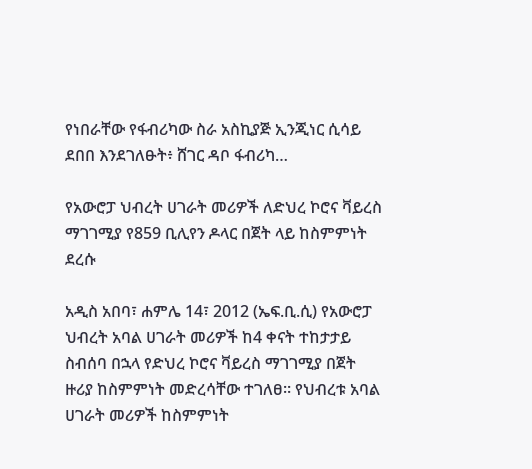የነበራቸው የፋብሪካው ስራ አስኪያጅ ኢንጂነር ሲሳይ ደበበ እንደገለፁት፥ ሸገር ዳቦ ፋብሪካ…

የአውሮፓ ህብረት ሀገራት መሪዎች ለድህረ ኮሮና ቫይረስ ማገገሚያ የ859 ቢሊየን ዶላር በጀት ላይ ከስምምነት ደረሱ

አዲስ አበባ፣ ሐምሌ 14፣ 2012 (ኤፍ.ቢ.ሲ) የአውሮፓ ህብረት አባል ሀገራት መሪዎች ከ4 ቀናት ተከታታይ ስብሰባ በኋላ የድህረ ኮሮና ቫይረስ ማገገሚያ በጀት ዙሪያ ከስምምነት መድረሳቸው ተገለፀ። የህብረቱ አባል ሀገራት መሪዎች ከስምምነት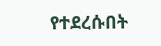የተደረሱበት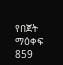የበጀት ማዕቀፍ 859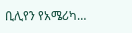ቢሊየን የአሜሪካ…